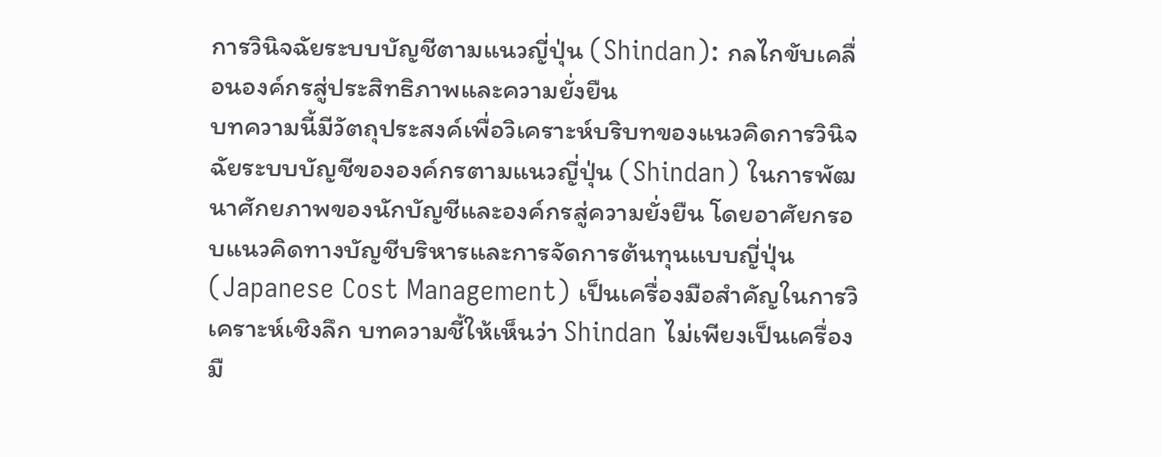การวินิจฉัยระบบบัญชีตามแนวญี่ปุ่น (Shindan): กลไกขับเคลื่อนองค์กรสู่ประสิทธิภาพและความยั่งยืน
บทความนี้มีวัตถุประสงค์เพื่อวิเคราะห์บริบทของแนวคิดการวินิจฉัยระบบบัญชีขององค์กรตามแนวญี่ปุ่น (Shindan) ในการพัฒนาศักยภาพของนักบัญชีและองค์กรสู่ความยั่งยืน โดยอาศัยกรอบแนวคิดทางบัญชีบริหารและการจัดการต้นทุนแบบญี่ปุ่น (Japanese Cost Management) เป็นเครื่องมือสำคัญในการวิเคราะห์เชิงลึก บทความชี้ให้เห็นว่า Shindan ไม่เพียงเป็นเครื่องมื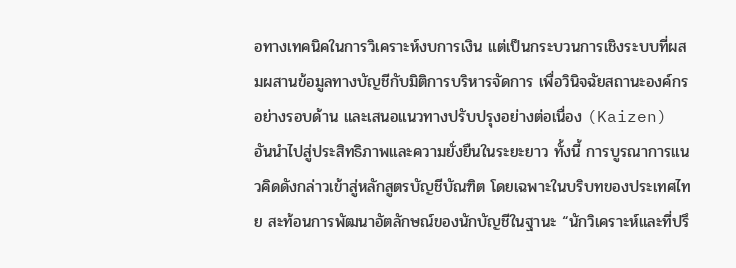อทางเทคนิคในการวิเคราะห์งบการเงิน แต่เป็นกระบวนการเชิงระบบที่ผสมผสานข้อมูลทางบัญชีกับมิติการบริหารจัดการ เพื่อวินิจฉัยสถานะองค์กรอย่างรอบด้าน และเสนอแนวทางปรับปรุงอย่างต่อเนื่อง (Kaizen) อันนำไปสู่ประสิทธิภาพและความยั่งยืนในระยะยาว ทั้งนี้ การบูรณาการแนวคิดดังกล่าวเข้าสู่หลักสูตรบัญชีบัณฑิต โดยเฉพาะในบริบทของประเทศไทย สะท้อนการพัฒนาอัตลักษณ์ของนักบัญชีในฐานะ “นักวิเคราะห์และที่ปรึ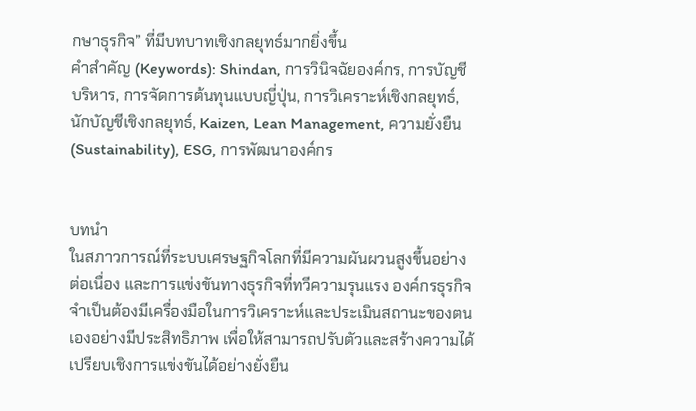กษาธุรกิจ” ที่มีบทบาทเชิงกลยุทธ์มากยิ่งขึ้น
คำสำคัญ (Keywords): Shindan, การวินิจฉัยองค์กร, การบัญชีบริหาร, การจัดการต้นทุนแบบญี่ปุ่น, การวิเคราะห์เชิงกลยุทธ์, นักบัญชีเชิงกลยุทธ์, Kaizen, Lean Management, ความยั่งยืน (Sustainability), ESG, การพัฒนาองค์กร


บทนำ
ในสภาวการณ์ที่ระบบเศรษฐกิจโลกที่มีความผันผวนสูงขึ้นอย่างต่อเนื่อง และการแข่งขันทางธุรกิจที่ทวีความรุนแรง องค์กรธุรกิจจำเป็นต้องมีเครื่องมือในการวิเคราะห์และประเมินสถานะของตนเองอย่างมีประสิทธิภาพ เพื่อให้สามารถปรับตัวและสร้างความได้เปรียบเชิงการแข่งขันได้อย่างยั่งยืน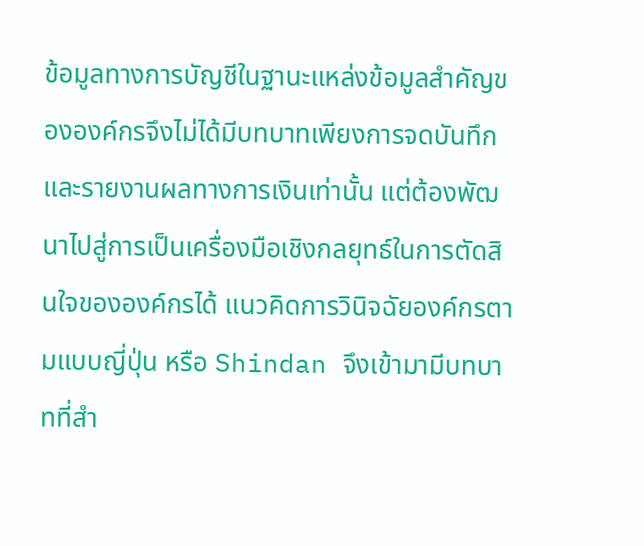ข้อมูลทางการบัญชีในฐานะแหล่งข้อมูลสำคัญขององค์กรจึงไม่ได้มีบทบาทเพียงการจดบันทึกและรายงานผลทางการเงินเท่านั้น แต่ต้องพัฒนาไปสู่การเป็นเครื่องมือเชิงกลยุทธ์ในการตัดสินใจขององค์กรได้ แนวคิดการวินิจฉัยองค์กรตามแบบญี่ปุ่น หรือ Shindan จึงเข้ามามีบทบาทที่สำ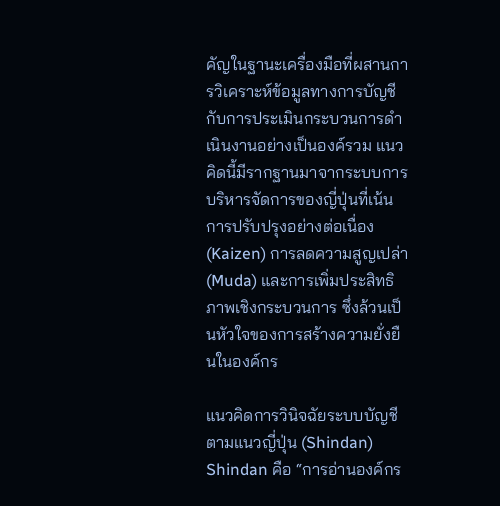คัญในฐานะเครื่องมือที่ผสานการวิเคราะห์ข้อมูลทางการบัญชีกับการประเมินกระบวนการดำเนินงานอย่างเป็นองค์รวม แนวคิดนี้มีรากฐานมาจากระบบการบริหารจัดการของญี่ปุ่นที่เน้นการปรับปรุงอย่างต่อเนื่อง (Kaizen) การลดความสูญเปล่า (Muda) และการเพิ่มประสิทธิภาพเชิงกระบวนการ ซึ่งล้วนเป็นหัวใจของการสร้างความยั่งยืนในองค์กร

แนวคิดการวินิจฉัยระบบบัญชีตามแนวญี่ปุ่น (Shindan)
Shindan คือ “การอ่านองค์กร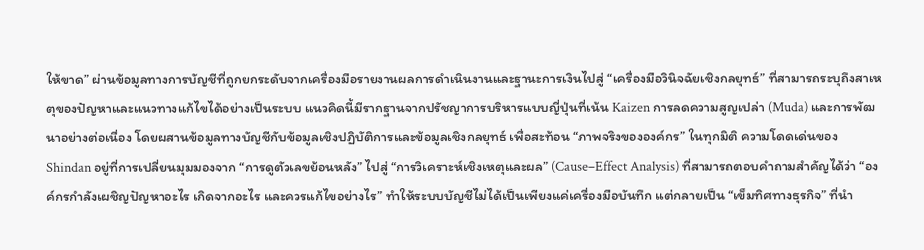ให้ขาด” ผ่านข้อมูลทางการบัญชีที่ถูกยกระดับจากเครื่องมือรายงานผลการดำเนินงานและฐานะการเงินไปสู่ “เครื่องมือวินิจฉัยเชิงกลยุทธ์” ที่สามารถระบุถึงสาเหตุของปัญหาและแนวทางแก้ไขได้อย่างเป็นระบบ แนวคิดนี้มีรากฐานจากปรัชญาการบริหารแบบญี่ปุ่นที่เน้น Kaizen การลดความสูญเปล่า (Muda) และการพัฒนาอย่างต่อเนื่อง โดยผสานข้อมูลทางบัญชีกับข้อมูลเชิงปฏิบัติการและข้อมูลเชิงกลยุทธ์ เพื่อสะท้อน “ภาพจริงขององค์กร” ในทุกมิติ ความโดดเด่นของ Shindan อยู่ที่การเปลี่ยนมุมมองจาก “การดูตัวเลขย้อนหลัง” ไปสู่ “การวิเคราะห์เชิงเหตุและผล” (Cause–Effect Analysis) ที่สามารถตอบคำถามสำคัญได้ว่า “องค์กรกำลังเผชิญปัญหาอะไร เกิดจากอะไร และควรแก้ไขอย่างไร” ทำให้ระบบบัญชีไม่ได้เป็นเพียงแค่เครื่องมือบันทึก แต่กลายเป็น “เข็มทิศทางธุรกิจ” ที่นำ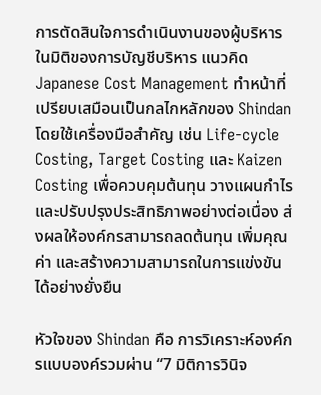การตัดสินใจการดำเนินงานของผู้บริหาร
ในมิติของการบัญชีบริหาร แนวคิด Japanese Cost Management ทำหน้าที่เปรียบเสมือนเป็นกลไกหลักของ Shindan โดยใช้เครื่องมือสำคัญ เช่น Life-cycle Costing, Target Costing และ Kaizen Costing เพื่อควบคุมต้นทุน วางแผนกำไร และปรับปรุงประสิทธิภาพอย่างต่อเนื่อง ส่งผลให้องค์กรสามารถลดต้นทุน เพิ่มคุณค่า และสร้างความสามารถในการแข่งขันได้อย่างยั่งยืน

หัวใจของ Shindan คือ การวิเคราะห์องค์กรแบบองค์รวมผ่าน “7 มิติการวินิจ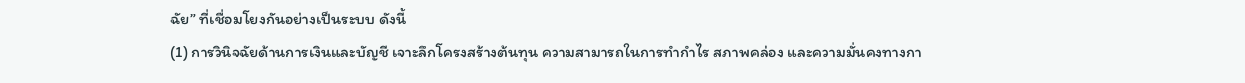ฉัย” ที่เชื่อมโยงกันอย่างเป็นระบบ ดังนี้
(1) การวินิจฉัยด้านการเงินและบัญชี เจาะลึกโครงสร้างต้นทุน ความสามารถในการทำกำไร สภาพคล่อง และความมั่นคงทางกา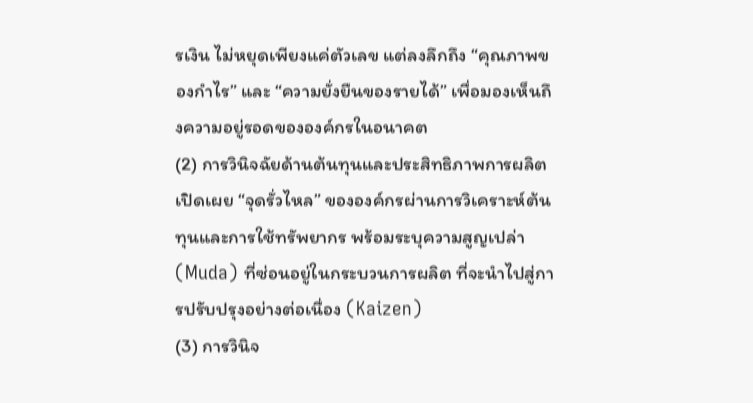รเงิน ไม่หยุดเพียงแค่ตัวเลข แต่ลงลึกถึง “คุณภาพของกำไร” และ “ความยั่งยืนของรายได้” เพื่อมองเห็นถึงความอยู่รอดขององค์กรในอนาคต
(2) การวินิจฉัยด้านต้นทุนและประสิทธิภาพการผลิต เปิดเผย “จุดรั่วไหล” ขององค์กรผ่านการวิเคราะห์ต้นทุนและการใช้ทรัพยากร พร้อมระบุความสูญเปล่า (Muda) ที่ซ่อนอยู่ในกระบวนการผลิต ที่จะนำไปสู่การปรับปรุงอย่างต่อเนื่อง (Kaizen)
(3) การวินิจ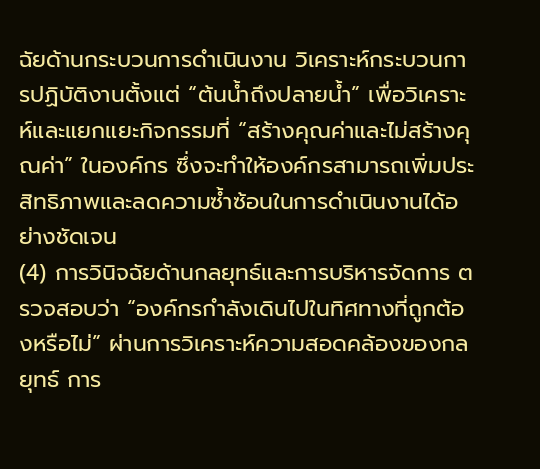ฉัยด้านกระบวนการดำเนินงาน วิเคราะห์กระบวนการปฏิบัติงานตั้งแต่ “ต้นน้ำถึงปลายน้ำ” เพื่อวิเคราะห์และแยกแยะกิจกรรมที่ “สร้างคุณค่าและไม่สร้างคุณค่า” ในองค์กร ซึ่งจะทำให้องค์กรสามารถเพิ่มประสิทธิภาพและลดความซ้ำซ้อนในการดำเนินงานได้อย่างชัดเจน
(4) การวินิจฉัยด้านกลยุทธ์และการบริหารจัดการ ตรวจสอบว่า “องค์กรกำลังเดินไปในทิศทางที่ถูกต้องหรือไม่” ผ่านการวิเคราะห์ความสอดคล้องของกลยุทธ์ การ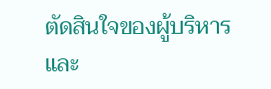ตัดสินใจของผู้บริหาร และ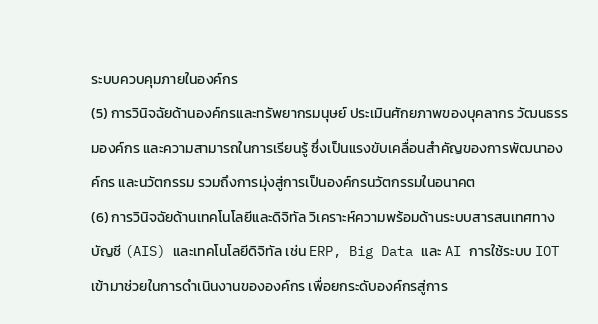ระบบควบคุมภายในองค์กร
(5) การวินิจฉัยด้านองค์กรและทรัพยากรมนุษย์ ประเมินศักยภาพของบุคลากร วัฒนธรรมองค์กร และความสามารถในการเรียนรู้ ซึ่งเป็นแรงขับเคลื่อนสำคัญของการพัฒนาองค์กร และนวัตกรรม รวมถึงการมุ่งสู่การเป็นองค์กรนวัตกรรมในอนาคต
(6) การวินิจฉัยด้านเทคโนโลยีและดิจิทัล วิเคราะห์ความพร้อมด้านระบบสารสนเทศทางบัญชี (AIS) และเทคโนโลยีดิจิทัล เช่น ERP, Big Data และ AI การใช้ระบบ IOT เข้ามาช่วยในการดำเนินงานขององค์กร เพื่อยกระดับองค์กรสู่การ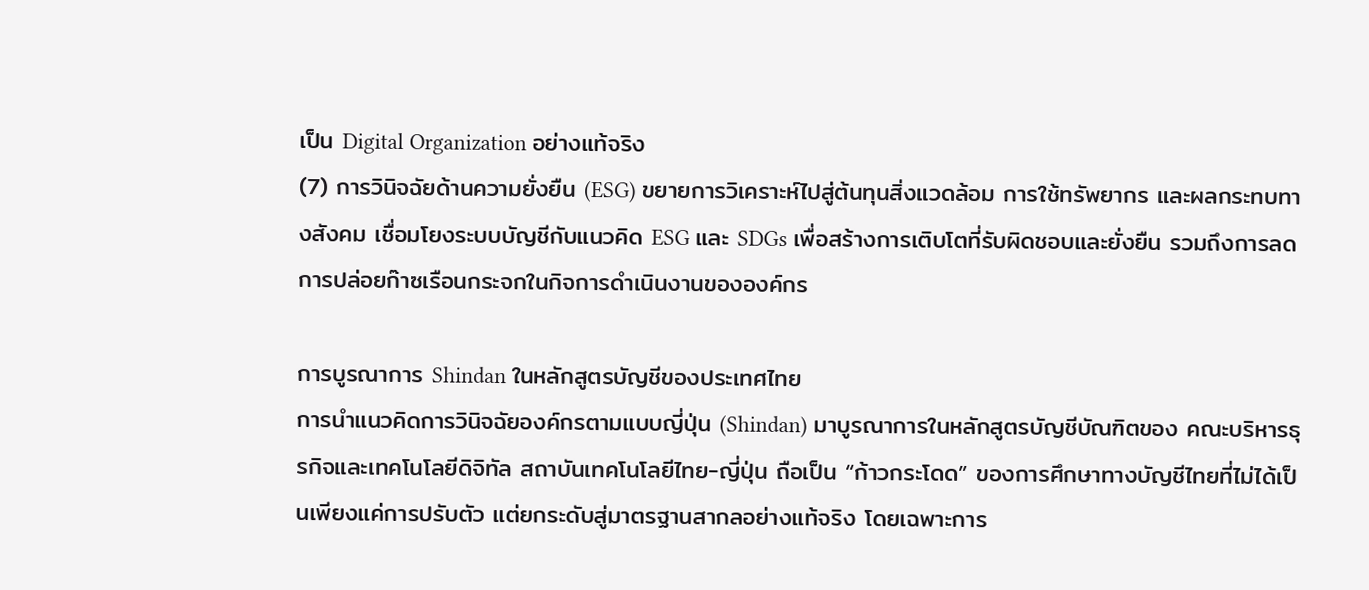เป็น Digital Organization อย่างแท้จริง
(7) การวินิจฉัยด้านความยั่งยืน (ESG) ขยายการวิเคราะห์ไปสู่ต้นทุนสิ่งแวดล้อม การใช้ทรัพยากร และผลกระทบทางสังคม เชื่อมโยงระบบบัญชีกับแนวคิด ESG และ SDGs เพื่อสร้างการเติบโตที่รับผิดชอบและยั่งยืน รวมถึงการลดการปล่อยก๊าซเรือนกระจกในกิจการดำเนินงานขององค์กร

การบูรณาการ Shindan ในหลักสูตรบัญชีของประเทศไทย
การนำแนวคิดการวินิจฉัยองค์กรตามแบบญี่ปุ่น (Shindan) มาบูรณาการในหลักสูตรบัญชีบัณฑิตของ คณะบริหารธุรกิจและเทคโนโลยีดิจิทัล สถาบันเทคโนโลยีไทย-ญี่ปุ่น ถือเป็น “ก้าวกระโดด” ของการศึกษาทางบัญชีไทยที่ไม่ได้เป็นเพียงแค่การปรับตัว แต่ยกระดับสู่มาตรฐานสากลอย่างแท้จริง โดยเฉพาะการ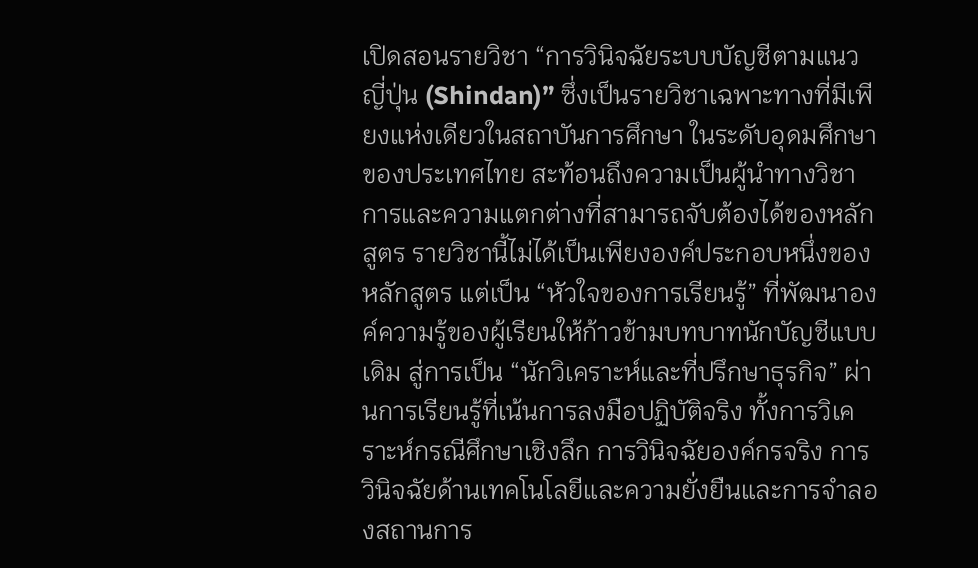เปิดสอนรายวิชา “การวินิจฉัยระบบบัญชีตามแนวญี่ปุ่น (Shindan)” ซึ่งเป็นรายวิชาเฉพาะทางที่มีเพียงแห่งเดียวในสถาบันการศึกษา ในระดับอุดมศึกษาของประเทศไทย สะท้อนถึงความเป็นผู้นำทางวิชาการและความแตกต่างที่สามารถจับต้องได้ของหลักสูตร รายวิชานี้ไม่ได้เป็นเพียงองค์ประกอบหนึ่งของหลักสูตร แต่เป็น “หัวใจของการเรียนรู้” ที่พัฒนาองค์ความรู้ของผู้เรียนให้ก้าวข้ามบทบาทนักบัญชีแบบเดิม สู่การเป็น “นักวิเคราะห์และที่ปรึกษาธุรกิจ” ผ่านการเรียนรู้ที่เน้นการลงมือปฏิบัติจริง ทั้งการวิเคราะห์กรณีศึกษาเชิงลึก การวินิจฉัยองค์กรจริง การวินิจฉัยด้านเทคโนโลยีและความยั่งยืนและการจำลองสถานการ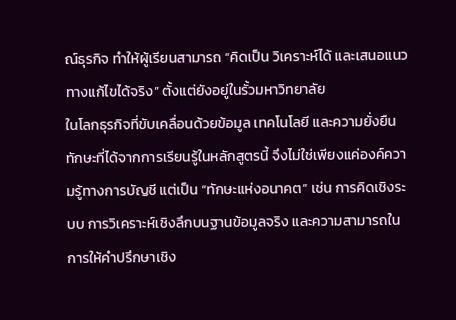ณ์ธุรกิจ ทำให้ผู้เรียนสามารถ “คิดเป็น วิเคราะห์ได้ และเสนอแนวทางแก้ไขได้จริง” ตั้งแต่ยังอยู่ในรั้วมหาวิทยาลัย
ในโลกธุรกิจที่ขับเคลื่อนด้วยข้อมูล เทคโนโลยี และความยั่งยืน ทักษะที่ได้จากการเรียนรู้ในหลักสูตรนี้ จึงไม่ใช่เพียงแค่องค์ความรู้ทางการบัญชี แต่เป็น “ทักษะแห่งอนาคต” เช่น การคิดเชิงระบบ การวิเคราะห์เชิงลึกบนฐานข้อมูลจริง และความสามารถในการให้คำปรึกษาเชิง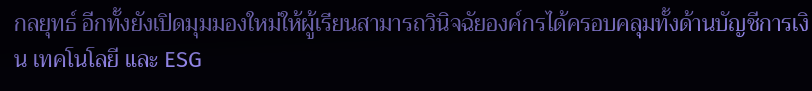กลยุทธ์ อีกทั้งยังเปิดมุมมองใหม่ให้ผู้เรียนสามารถวินิจฉัยองค์กรได้ครอบคลุมทั้งด้านบัญชีการเงิน เทคโนโลยี และ ESG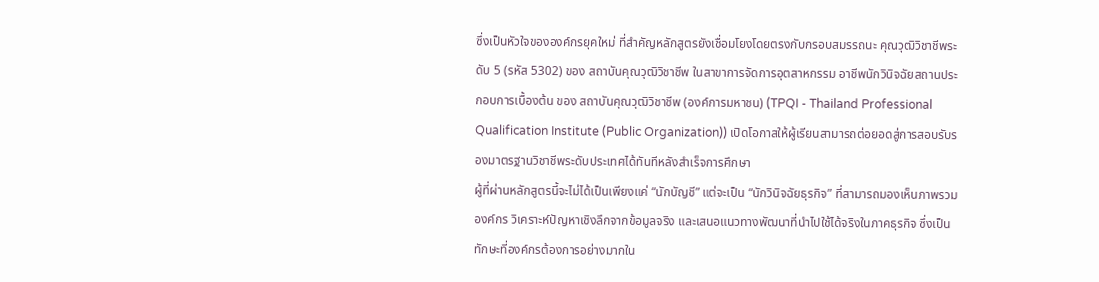ซึ่งเป็นหัวใจขององค์กรยุคใหม่ ที่สำคัญหลักสูตรยังเชื่อมโยงโดยตรงกับกรอบสมรรถนะ คุณวุฒิวิชาชีพระดับ 5 (รหัส 5302) ของ สถาบันคุณวุฒิวิชาชีพ ในสาขาการจัดการอุตสาหกรรม อาชีพนักวินิจฉัยสถานประกอบการเบื้องต้น ของ สถาบันคุณวุฒิวิชาชีพ (องค์การมหาชน) (TPQI - Thailand Professional Qualification Institute (Public Organization)) เปิดโอกาสให้ผู้เรียนสามารถต่อยอดสู่การสอบรับรองมาตรฐานวิชาชีพระดับประเทศได้ทันทีหลังสำเร็จการศึกษา
ผู้ที่ผ่านหลักสูตรนี้จะไม่ได้เป็นเพียงแค่ “นักบัญชี” แต่จะเป็น “นักวินิจฉัยธุรกิจ” ที่สามารถมองเห็นภาพรวมองค์กร วิเคราะห์ปัญหาเชิงลึกจากข้อมูลจริง และเสนอแนวทางพัฒนาที่นำไปใช้ได้จริงในภาคธุรกิจ ซึ่งเป็นทักษะที่องค์กรต้องการอย่างมากใน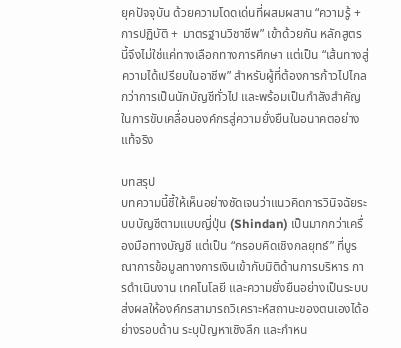ยุคปัจจุบัน ด้วยความโดดเด่นที่ผสมผสาน “ความรู้ + การปฏิบัติ + มาตรฐานวิชาชีพ” เข้าด้วยกัน หลักสูตรนี้จึงไม่ใช่แค่ทางเลือกทางการศึกษา แต่เป็น “เส้นทางสู่ความได้เปรียบในอาชีพ” สำหรับผู้ที่ต้องการก้าวไปไกลกว่าการเป็นนักบัญชีทั่วไป และพร้อมเป็นกำลังสำคัญในการขับเคลื่อนองค์กรสู่ความยั่งยืนในอนาคตอย่างแท้จริง

บทสรุป
บทความนี้ชี้ให้เห็นอย่างชัดเจนว่าแนวคิดการวินิจฉัยระบบบัญชีตามแบบญี่ปุ่น (Shindan) เป็นมากกว่าเครื่องมือทางบัญชี แต่เป็น “กรอบคิดเชิงกลยุทธ์” ที่บูรณาการข้อมูลทางการเงินเข้ากับมิติด้านการบริหาร การดำเนินงาน เทคโนโลยี และความยั่งยืนอย่างเป็นระบบ ส่งผลให้องค์กรสามารถวิเคราะห์สถานะของตนเองได้อย่างรอบด้าน ระบุปัญหาเชิงลึก และกำหน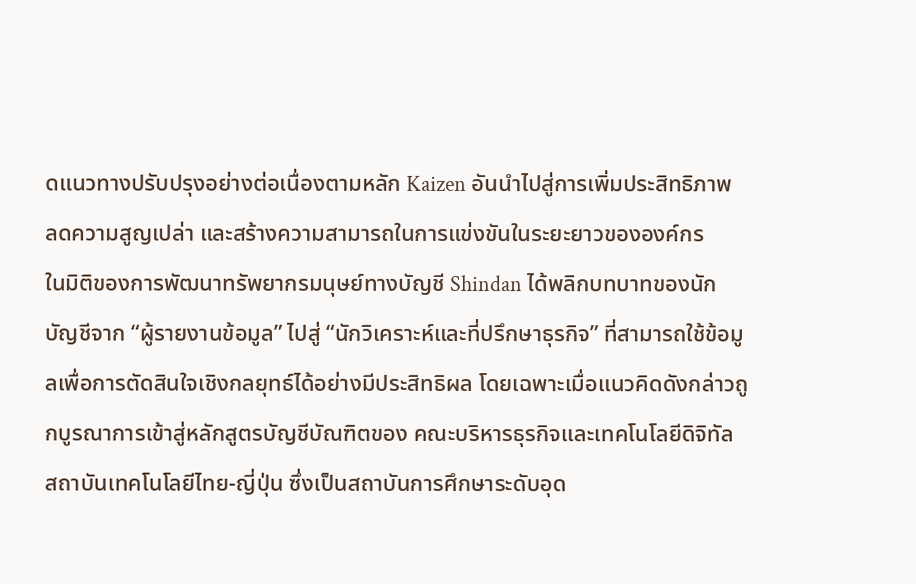ดแนวทางปรับปรุงอย่างต่อเนื่องตามหลัก Kaizen อันนำไปสู่การเพิ่มประสิทธิภาพ ลดความสูญเปล่า และสร้างความสามารถในการแข่งขันในระยะยาวขององค์กร
ในมิติของการพัฒนาทรัพยากรมนุษย์ทางบัญชี Shindan ได้พลิกบทบาทของนักบัญชีจาก “ผู้รายงานข้อมูล” ไปสู่ “นักวิเคราะห์และที่ปรึกษาธุรกิจ” ที่สามารถใช้ข้อมูลเพื่อการตัดสินใจเชิงกลยุทธ์ได้อย่างมีประสิทธิผล โดยเฉพาะเมื่อแนวคิดดังกล่าวถูกบูรณาการเข้าสู่หลักสูตรบัญชีบัณฑิตของ คณะบริหารธุรกิจและเทคโนโลยีดิจิทัล สถาบันเทคโนโลยีไทย-ญี่ปุ่น ซึ่งเป็นสถาบันการศึกษาระดับอุด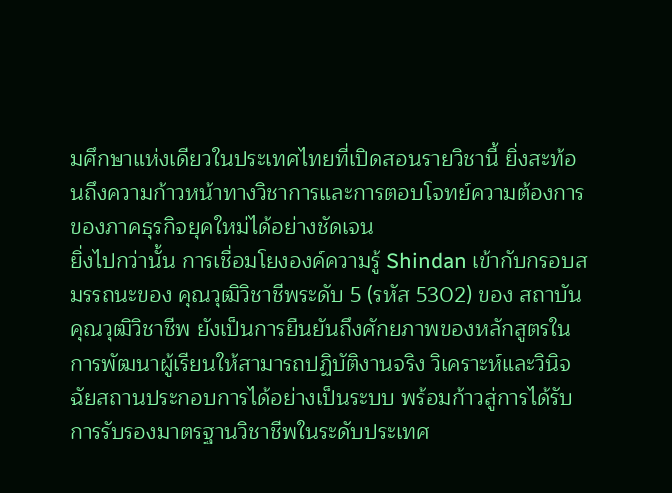มศึกษาแห่งเดียวในประเทศไทยที่เปิดสอนรายวิชานี้ ยิ่งสะท้อนถึงความก้าวหน้าทางวิชาการและการตอบโจทย์ความต้องการของภาคธุรกิจยุคใหม่ได้อย่างชัดเจน
ยิ่งไปกว่านั้น การเชื่อมโยงองค์ความรู้ Shindan เข้ากับกรอบสมรรถนะของ คุณวุฒิวิชาชีพระดับ 5 (รหัส 5302) ของ สถาบันคุณวุฒิวิชาชีพ ยังเป็นการยืนยันถึงศักยภาพของหลักสูตรในการพัฒนาผู้เรียนให้สามารถปฏิบัติงานจริง วิเคราะห์และวินิจฉัยสถานประกอบการได้อย่างเป็นระบบ พร้อมก้าวสู่การได้รับการรับรองมาตรฐานวิชาชีพในระดับประเทศ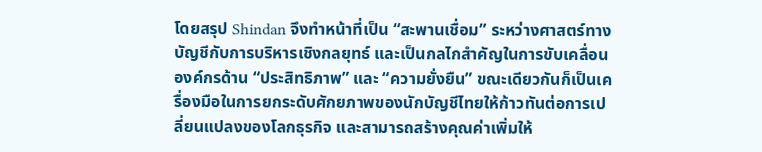โดยสรุป Shindan จึงทำหน้าที่เป็น “สะพานเชื่อม” ระหว่างศาสตร์ทางบัญชีกับการบริหารเชิงกลยุทธ์ และเป็นกลไกสำคัญในการขับเคลื่อนองค์กรด้าน “ประสิทธิภาพ” และ “ความยั่งยืน” ขณะเดียวกันก็เป็นเครื่องมือในการยกระดับศักยภาพของนักบัญชีไทยให้ก้าวทันต่อการเปลี่ยนแปลงของโลกธุรกิจ และสามารถสร้างคุณค่าเพิ่มให้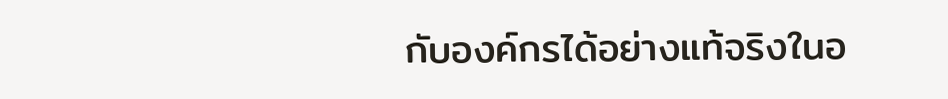กับองค์กรได้อย่างแท้จริงในอ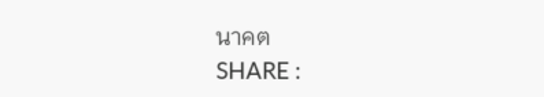นาคต
SHARE :